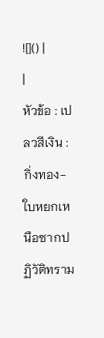![]() |
|
หัวข้อ : เปลวสีเงิน : กิ่งทอง-ใบหยกเหนือซากปฏิวัติทราม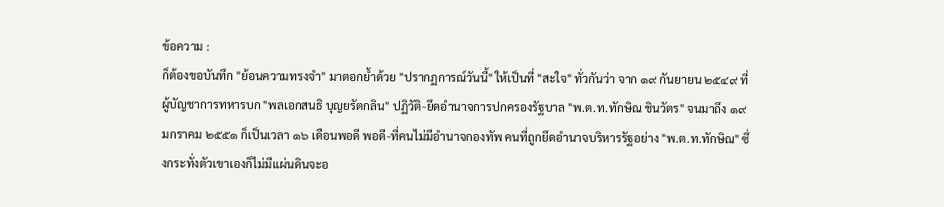ข้อความ :
ก็ต้องขอบันทึก "ย้อนความทรงจำ" มาตอกย้ำด้วย "ปรากฏการณ์วันนี้" ให้เป็นที่ "สะใจ" ทั่วกันว่า จาก ๑๙ กันยายน ๒๕๔๙ ที่ผู้บัญชาการทหารบก "พลเอกสนธิ บุญยรัตกลิน" ปฏิวัติ-ยึดอำนาจการปกครองรัฐบาล "พ.ต.ท.ทักษิณ ชินวัตร" จนมาถึง ๑๙ มกราคม ๒๕๕๑ ก็เป็นเวลา ๑๖ เดือนพอดี พอดี-ที่คนไม่มีอำนาจกองทัพ คนที่ถูกยึดอำนาจบริหารรัฐอย่าง "พ.ต.ท.ทักษิณ" ซึ่งกระทั่งตัวเขาเองก็ไม่มีแผ่นดินจะอ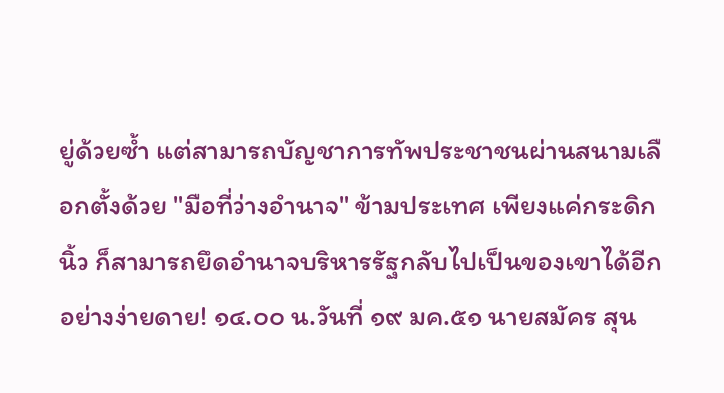ยู่ด้วยซ้ำ แต่สามารถบัญชาการทัพประชาชนผ่านสนามเลือกตั้งด้วย "มือที่ว่างอำนาจ" ข้ามประเทศ เพียงแค่กระดิกนิ้ว ก็สามารถยึดอำนาจบริหารรัฐกลับไปเป็นของเขาได้อีกอย่างง่ายดาย! ๑๔.๐๐ น.วันที่ ๑๙ มค.๕๑ นายสมัคร สุน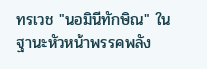ทรเวช "นอมินีทักษิณ" ในฐานะหัวหน้าพรรคพลัง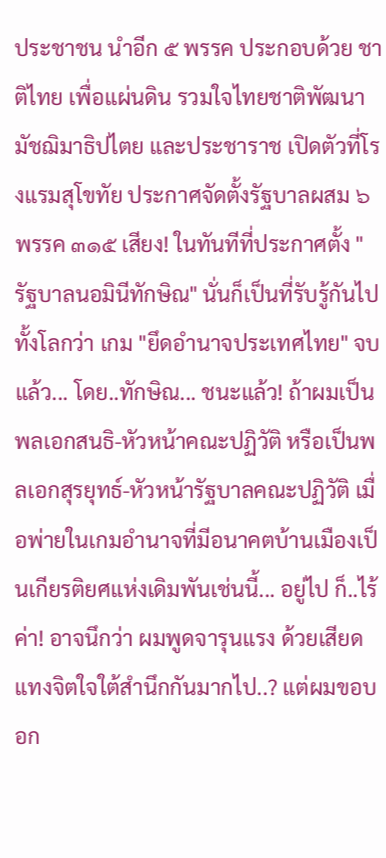ประชาชน นำอีก ๕ พรรค ประกอบด้วย ชาติไทย เพื่อแผ่นดิน รวมใจไทยชาติพัฒนา มัชฌิมาธิปไตย และประชาราช เปิดตัวที่โรงแรมสุโขทัย ประกาศจัดตั้งรัฐบาลผสม ๖ พรรค ๓๑๕ เสียง! ในทันทีที่ประกาศตั้ง "รัฐบาลนอมินีทักษิณ" นั่นก็เป็นที่รับรู้กันไปทั้งโลกว่า เกม "ยึดอำนาจประเทศไทย" จบแล้ว... โดย..ทักษิณ... ชนะแล้ว! ถ้าผมเป็นพลเอกสนธิ-หัวหน้าคณะปฏิวัติ หรือเป็นพลเอกสุรยุทธ์-หัวหน้ารัฐบาลคณะปฏิวัติ เมื่อพ่ายในเกมอำนาจที่มีอนาคตบ้านเมืองเป็นเกียรติยศแห่งเดิมพันเช่นนี้... อยู่ไป ก็..ไร้ค่า! อาจนึกว่า ผมพูดจารุนแรง ด้วยเสียดแทงจิตใจใต้สำนึกกันมากไป..? แต่ผมขอบอก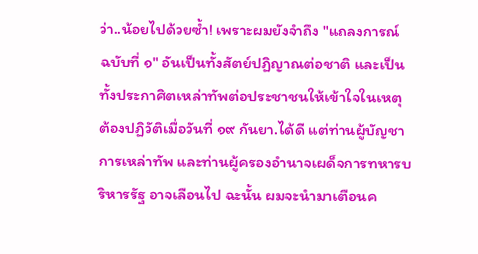ว่า..น้อยไปด้วยซ้ำ! เพราะผมยังจำถึง "แถลงการณ์ ฉบับที่ ๑" อันเป็นทั้งสัตย์ปฏิญาณต่อชาติ และเป็นทั้งประกาศิตเหล่าทัพต่อประชาชนให้เข้าใจในเหตุต้องปฏิวัติเมื่อวันที่ ๑๙ กันยา.ได้ดี แต่ท่านผู้บัญชาการเหล่าทัพ และท่านผู้ครองอำนาจเผด็จการทหารบริหารรัฐ อาจเลือนไป ฉะนั้น ผมจะนำมาเตือนค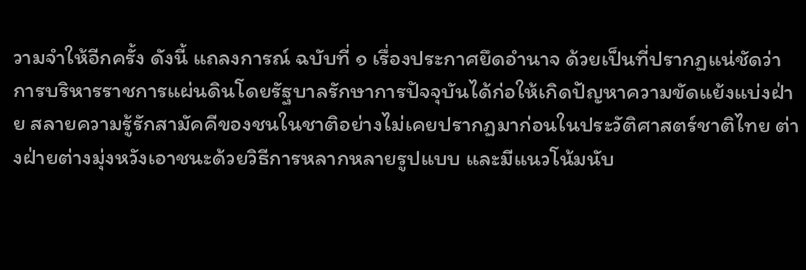วามจำให้อีกครั้ง ดังนี้ แถลงการณ์ ฉบับที่ ๑ เรื่องประกาศยึดอำนาจ ด้วยเป็นที่ปรากฏแน่ชัดว่า การบริหารราชการแผ่นดินโดยรัฐบาลรักษาการปัจจุบันได้ก่อให้เกิดปัญหาความขัดแย้งแบ่งฝ่าย สลายความรู้รักสามัคคีของชนในชาติอย่างไม่เคยปรากฏมาก่อนในประวัติศาสตร์ชาติไทย ต่างฝ่ายต่างมุ่งหวังเอาชนะด้วยวิธีการหลากหลายรูปแบบ และมีแนวโน้มนับ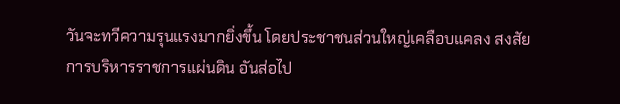วันจะทวีความรุนแรงมากยิ่งขึ้น โดยประชาชนส่วนใหญ่เคลือบแคลง สงสัยการบริหารราชการแผ่นดิน อันส่อไป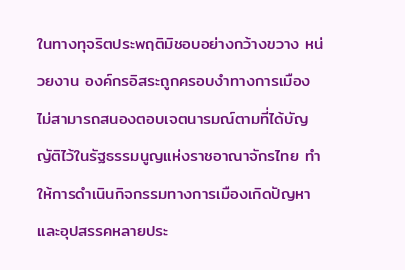ในทางทุจริตประพฤติมิชอบอย่างกว้างขวาง หน่วยงาน องค์กรอิสระถูกครอบงำทางการเมือง ไม่สามารถสนองตอบเจตนารมณ์ตามที่ได้บัญญัติไว้ในรัฐธรรมนูญแห่งราชอาณาจักรไทย ทำให้การดำเนินกิจกรรมทางการเมืองเกิดปัญหาและอุปสรรคหลายประ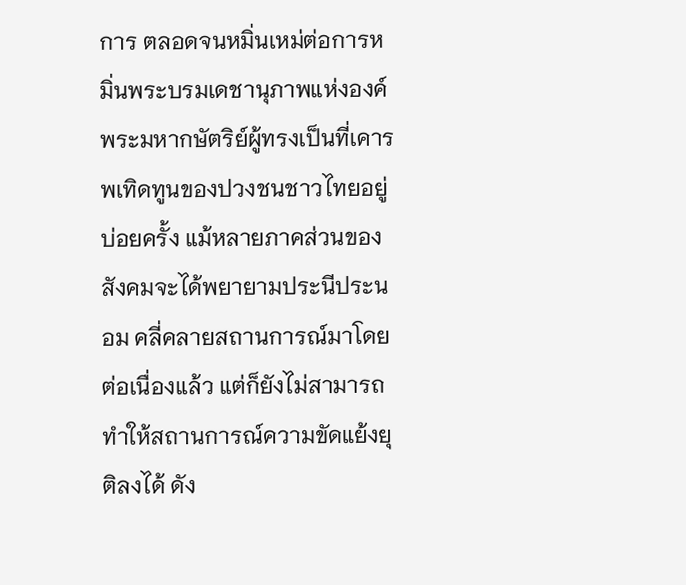การ ตลอดจนหมิ่นเหม่ต่อการหมิ่นพระบรมเดชานุภาพแห่งองค์พระมหากษัตริย์ผู้ทรงเป็นที่เคารพเทิดทูนของปวงชนชาวไทยอยู่บ่อยครั้ง แม้หลายภาคส่วนของสังคมจะได้พยายามประนีประนอม คลี่คลายสถานการณ์มาโดยต่อเนื่องแล้ว แต่ก็ยังไม่สามารถทำให้สถานการณ์ความขัดแย้งยุติลงได้ ดัง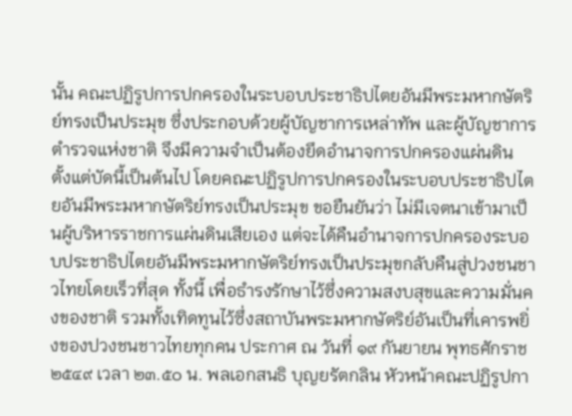นั้น คณะปฏิรูปการปกครองในระบอบประชาธิปไตยอันมีพระมหากษัตริย์ทรงเป็นประมุข ซึ่งประกอบด้วยผู้บัญชาการเหล่าทัพ และผู้บัญชาการตำรวจแห่งชาติ จึงมีความจำเป็นต้องยึดอำนาจการปกครองแผ่นดิน ตั้งแต่บัดนี้เป็นต้นไป โดยคณะปฏิรูปการปกครองในระบอบประชาธิปไตยอันมีพระมหากษัตริย์ทรงเป็นประมุข ขอยืนยันว่า ไม่มีเจตนาเข้ามาเป็นผู้บริหารราชการแผ่นดินเสียเอง แต่จะได้คืนอำนาจการปกครองระบอบประชาธิปไตยอันมีพระมหากษัตริย์ทรงเป็นประมุขกลับคืนสู่ปวงชนชาวไทยโดยเร็วที่สุด ทั้งนี้ เพื่อธำรงรักษาไว้ซึ่งความสงบสุขและความมั่นคงของชาติ รวมทั้งเทิดทูนไว้ซึ่งสถาบันพระมหากษัตริย์อันเป็นที่เคารพยิ่งของปวงชนชาวไทยทุกคน ประกาศ ณ วันที่ ๑๙ กันยายน พุทธศักราช ๒๕๔๙ เวลา ๒๓.๕๐ น. พลเอกสนธิ บุญยรัตกลิน หัวหน้าคณะปฏิรูปกา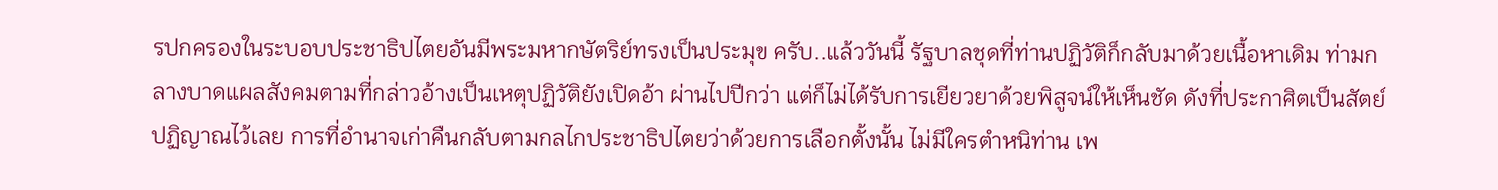รปกครองในระบอบประชาธิปไตยอันมีพระมหากษัตริย์ทรงเป็นประมุข ครับ..แล้ววันนี้ รัฐบาลชุดที่ท่านปฏิวัติก็กลับมาด้วยเนื้อหาเดิม ท่ามกลางบาดแผลสังคมตามที่กล่าวอ้างเป็นเหตุปฏิวัติยังเปิดอ้า ผ่านไปปีกว่า แต่ก็ไม่ได้รับการเยียวยาด้วยพิสูจน์ให้เห็นชัด ดังที่ประกาศิตเป็นสัตย์ปฏิญาณไว้เลย การที่อำนาจเก่าคืนกลับตามกลไกประชาธิปไตยว่าด้วยการเลือกตั้งนั้น ไม่มีใครตำหนิท่าน เพ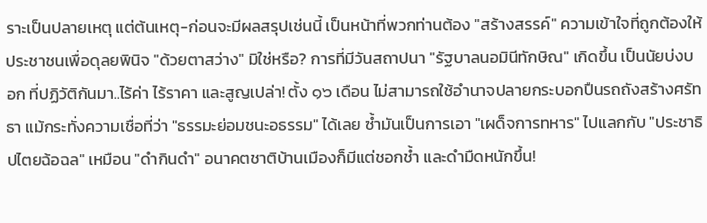ราะเป็นปลายเหตุ แต่ต้นเหตุ-ก่อนจะมีผลสรุปเช่นนี้ เป็นหน้าที่พวกท่านต้อง "สร้างสรรค์" ความเข้าใจที่ถูกต้องให้ประชาชนเพื่อดุลยพินิจ "ด้วยตาสว่าง" มิใช่หรือ? การที่มีวันสถาปนา "รัฐบาลนอมินีทักษิณ" เกิดขึ้น เป็นนัยบ่งบอก ที่ปฏิวัติกันมา..ไร้ค่า ไร้ราคา และสูญเปล่า! ตั้ง ๑๖ เดือน ไม่สามารถใช้อำนาจปลายกระบอกปืนรถถังสร้างศรัทธา แม้กระทั่งความเชื่อที่ว่า "ธรรมะย่อมชนะอธรรม" ได้เลย ซ้ำมันเป็นการเอา "เผด็จการทหาร" ไปแลกกับ "ประชาธิปไตยฉ้อฉล" เหมือน "ดำกินดำ" อนาคตชาติบ้านเมืองก็มีแต่ชอกช้ำ และดำมืดหนักขึ้น!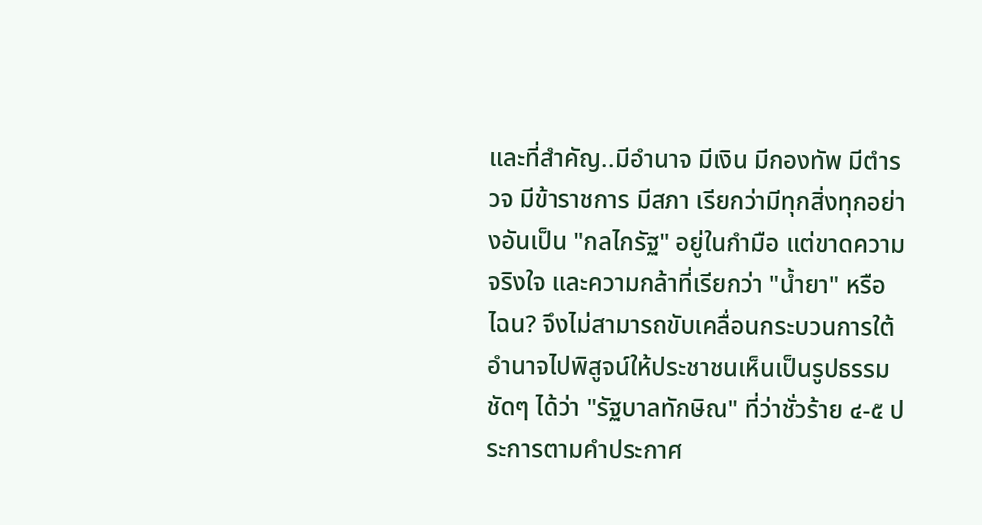และที่สำคัญ..มีอำนาจ มีเงิน มีกองทัพ มีตำรวจ มีข้าราชการ มีสภา เรียกว่ามีทุกสิ่งทุกอย่างอันเป็น "กลไกรัฐ" อยู่ในกำมือ แต่ขาดความจริงใจ และความกล้าที่เรียกว่า "น้ำยา" หรือไฉน? จึงไม่สามารถขับเคลื่อนกระบวนการใต้อำนาจไปพิสูจน์ให้ประชาชนเห็นเป็นรูปธรรมชัดๆ ได้ว่า "รัฐบาลทักษิณ" ที่ว่าชั่วร้าย ๔-๕ ประการตามคำประกาศ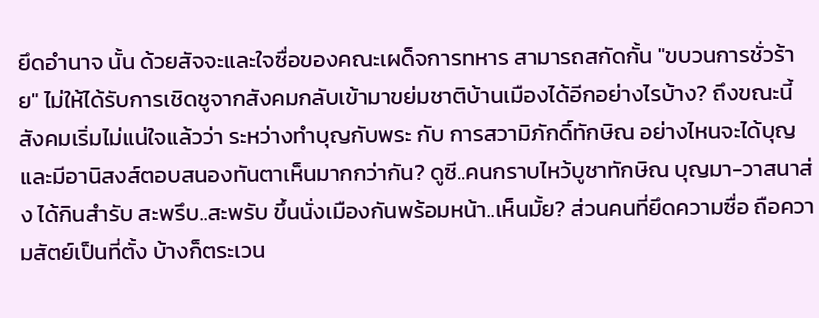ยึดอำนาจ นั้น ด้วยสัจจะและใจซื่อของคณะเผด็จการทหาร สามารถสกัดกั้น "ขบวนการชั่วร้าย" ไม่ให้ได้รับการเชิดชูจากสังคมกลับเข้ามาขย่มชาติบ้านเมืองได้อีกอย่างไรบ้าง? ถึงขณะนี้ สังคมเริ่มไม่แน่ใจแล้วว่า ระหว่างทำบุญกับพระ กับ การสวามิภักดิ์ทักษิณ อย่างไหนจะได้บุญ และมีอานิสงส์ตอบสนองทันตาเห็นมากกว่ากัน? ดูซี..คนกราบไหว้บูชาทักษิณ บุญมา-วาสนาส่ง ได้กินสำรับ สะพรึบ..สะพรับ ขึ้นนั่งเมืองกันพร้อมหน้า..เห็นมั้ย? ส่วนคนที่ยึดความซื่อ ถือความสัตย์เป็นที่ตั้ง บ้างก็ตระเวน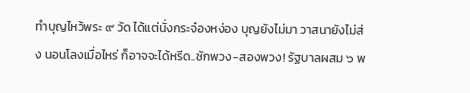ทำบุญไหว้พระ ๙ วัด ได้แต่นั่งกระจ๋องหง่อง บุญยังไม่มา วาสนายังไม่ส่ง นอนโลงเมื่อไหร่ ก็อาจจะได้หรีด..ซักพวง-สองพวง! รัฐบาลผสม ๖ พ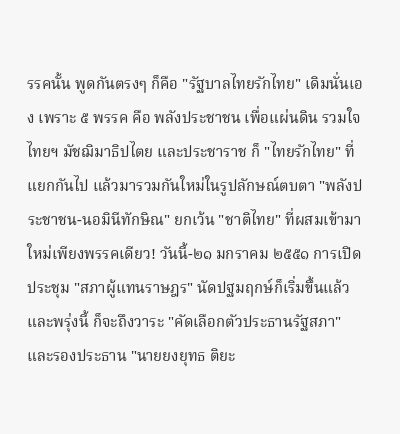รรคนั้น พูดกันตรงๆ ก็คือ "รัฐบาลไทยรักไทย" เดิมนั่นเอง เพราะ ๕ พรรค คือ พลังประชาชน เพื่อแผ่นดิน รวมใจไทยฯ มัชฌิมาธิปไตย และประชาราช ก็ "ไทยรักไทย" ที่แยกกันไป แล้วมารวมกันใหม่ในรูปลักษณ์ตบตา "พลังประชาชน-นอมินีทักษิณ" ยกเว้น "ชาติไทย" ที่ผสมเข้ามาใหม่เพียงพรรคเดียว! วันนี้-๒๑ มกราคม ๒๕๕๑ การเปิดประชุม "สภาผู้แทนราษฎร" นัดปฐมฤกษ์ก็เริ่มขึ้นแล้ว และพรุ่งนี้ ก็จะถึงวาระ "คัดเลือกตัวประธานรัฐสภา" และรองประธาน "นายยงยุทธ ติยะ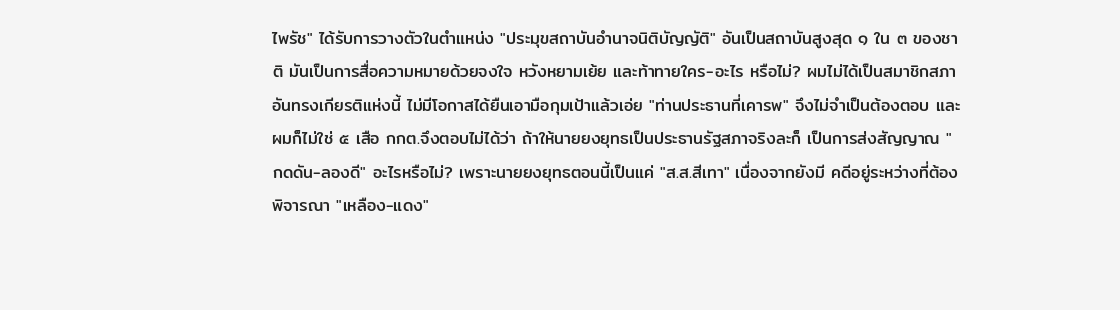ไพรัช" ได้รับการวางตัวในตำแหน่ง "ประมุขสถาบันอำนาจนิติบัญญัติ" อันเป็นสถาบันสูงสุด ๑ ใน ๓ ของชาติ มันเป็นการสื่อความหมายด้วยจงใจ หวังหยามเย้ย และท้าทายใคร-อะไร หรือไม่? ผมไม่ได้เป็นสมาชิกสภาอันทรงเกียรติแห่งนี้ ไม่มีโอกาสได้ยืนเอามือกุมเป้าแล้วเอ่ย "ท่านประธานที่เคารพ" จึงไม่จำเป็นต้องตอบ และผมก็ไม่ใช่ ๕ เสือ กกต.จึงตอบไม่ได้ว่า ถ้าให้นายยงยุทธเป็นประธานรัฐสภาจริงละก็ เป็นการส่งสัญญาณ "กดดัน-ลองดี" อะไรหรือไม่? เพราะนายยงยุทธตอนนี้เป็นแค่ "ส.ส.สีเทา" เนื่องจากยังมี คดีอยู่ระหว่างที่ต้องพิจารณา "เหลือง-แดง"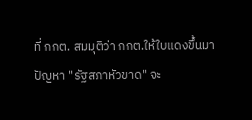ที่ กกต. สมมุติว่า กกต.ให้ใบแดงขึ้นมา ปัญหา "รัฐสภาหัวขาด" จะ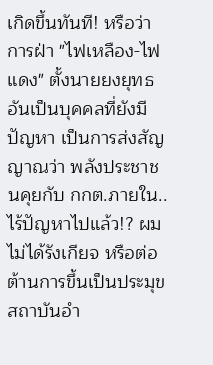เกิดขึ้นทันที! หรือว่า การฝ่า "ไฟเหลือง-ไฟแดง" ตั้งนายยงยุทธอันเป็นบุคคลที่ยังมีปัญหา เป็นการส่งสัญญาณว่า พลังประชาชนคุยกับ กกต.ภายใน..ไร้ปัญหาไปแล้ว!? ผมไม่ได้รังเกียจ หรือต่อต้านการขึ้นเป็นประมุขสถาบันอำ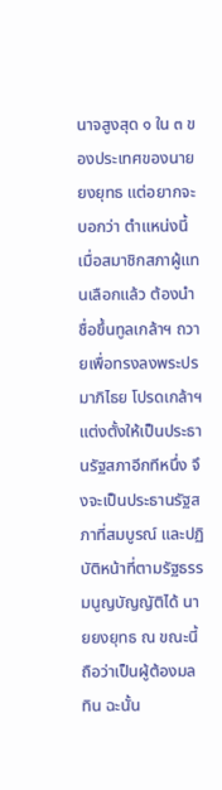นาจสูงสุด ๑ ใน ๓ ของประเทศของนายยงยุทธ แต่อยากจะบอกว่า ตำแหน่งนี้เมื่อสมาชิกสภาผู้แทนเลือกแล้ว ต้องนำชื่อขึ้นทูลเกล้าฯ ถวายเพื่อทรงลงพระปรมาภิไธย โปรดเกล้าฯ แต่งตั้งให้เป็นประธานรัฐสภาอีกทีหนึ่ง จึงจะเป็นประธานรัฐสภาที่สมบูรณ์ และปฏิบัติหน้าที่ตามรัฐธรรมนูญบัญญัติได้ นายยงยุทธ ณ ขณะนี้ ถือว่าเป็นผู้ต้องมลทิน ฉะนั้น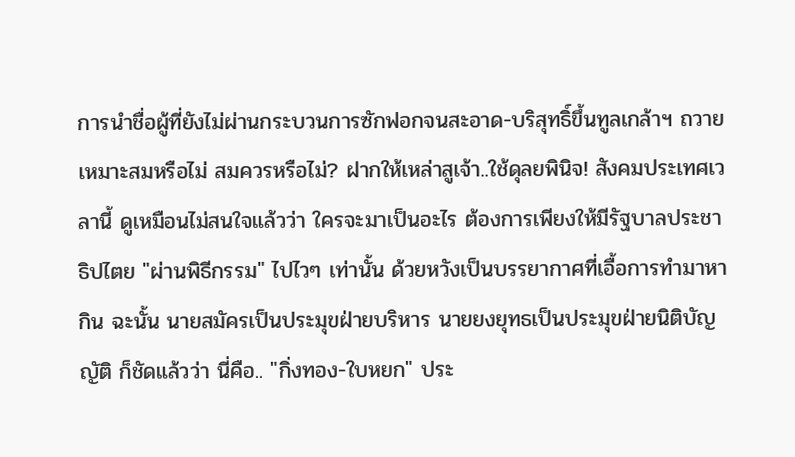การนำชื่อผู้ที่ยังไม่ผ่านกระบวนการซักฟอกจนสะอาด-บริสุทธิ์ขึ้นทูลเกล้าฯ ถวาย เหมาะสมหรือไม่ สมควรหรือไม่? ฝากให้เหล่าสูเจ้า..ใช้ดุลยพินิจ! สังคมประเทศเวลานี้ ดูเหมือนไม่สนใจแล้วว่า ใครจะมาเป็นอะไร ต้องการเพียงให้มีรัฐบาลประชาธิปไตย "ผ่านพิธีกรรม" ไปไวๆ เท่านั้น ด้วยหวังเป็นบรรยากาศที่เอื้อการทำมาหากิน ฉะนั้น นายสมัครเป็นประมุขฝ่ายบริหาร นายยงยุทธเป็นประมุขฝ่ายนิติบัญญัติ ก็ชัดแล้วว่า นี่คือ.. "กิ่งทอง-ใบหยก" ประ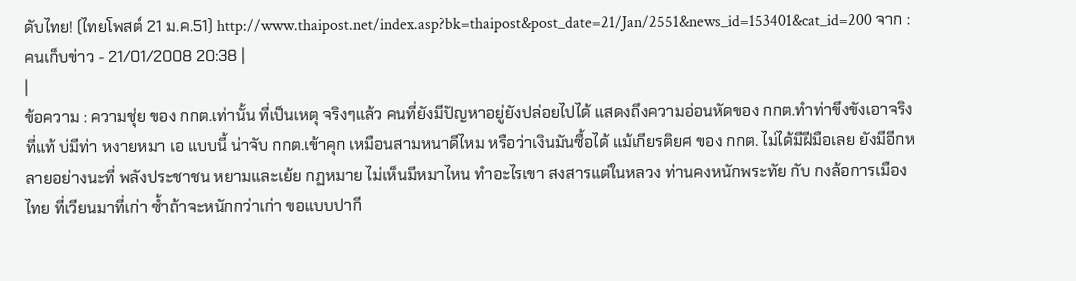ดับไทย! (ไทยโพสต์ 21 ม.ค.51) http://www.thaipost.net/index.asp?bk=thaipost&post_date=21/Jan/2551&news_id=153401&cat_id=200 จาก : คนเก็บข่าว - 21/01/2008 20:38 |
|
ข้อความ : ความชุ่ย ของ กกต.เท่านั้น ที่เป็นเหตุ จริงๆแล้ว คนที่ยังมีปัญหาอยู่ยังปล่อยไปได้ แสดงถึงความอ่อนหัดของ กกต.ทำท่าขึงขังเอาจริง ที่แท้ บ่มีท่า หงายหมา เอ แบบนี้ น่าจับ กกต.เข้าคุก เหมือนสามหนาดีไหม หรือว่าเงินมันซื้อได้ แม้เกียรติยศ ของ กกต. ไม่ได้มีฝีมือเลย ยังมีอีกหลายอย่างนะที่ พลังประชาชน หยามและเย้ย กฏหมาย ไม่เห็นมีหมาไหน ทำอะไรเขา สงสารแต่ในหลวง ท่านคงหนักพระทัย กับ กงล้อการเมืองไทย ที่เวียนมาที่เก่า ซ้ำถ้าจะหนักกว่าเก่า ขอแบบปากี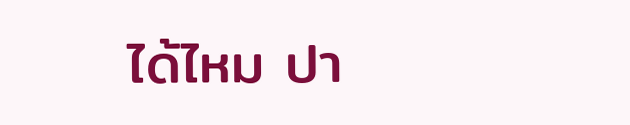ได้ไหม ปา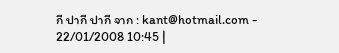กี ปากี ปากี จาก : kant@hotmail.com - 22/01/2008 10:45 |